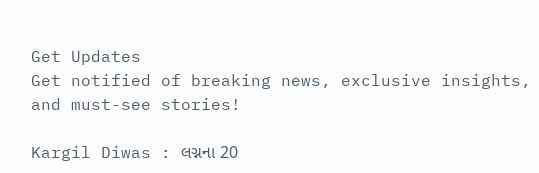Get Updates
Get notified of breaking news, exclusive insights, and must-see stories!

Kargil Diwas : લગ્નના 20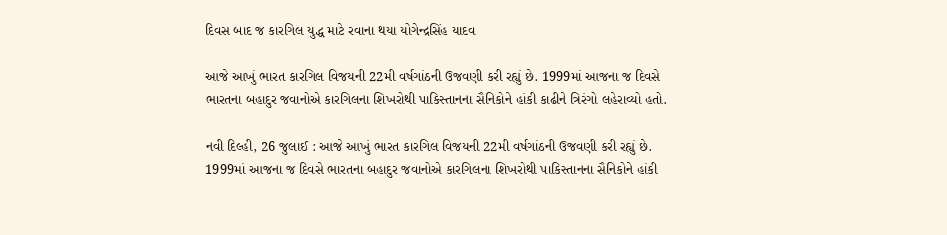દિવસ બાદ જ કારગિલ યુદ્ધ માટે રવાના થયા યોગેન્દ્રસિંહ યાદવ

આજે આખું ભારત કારગિલ વિજયની 22મી વર્ષગાંઠની ઉજવણી કરી રહ્યું છે. 1999માં આજના જ દિવસે ભારતના બહાદુર જવાનોએ કારગિલના શિખરોથી પાકિસ્તાનના સૈનિકોને હાંકી કાઢીને ત્રિરંગો લહેરાવ્યો હતો.

નવી દિલ્હી, 26 જુલાઈ : આજે આખું ભારત કારગિલ વિજયની 22મી વર્ષગાંઠની ઉજવણી કરી રહ્યું છે. 1999માં આજના જ દિવસે ભારતના બહાદુર જવાનોએ કારગિલના શિખરોથી પાકિસ્તાનના સૈનિકોને હાંકી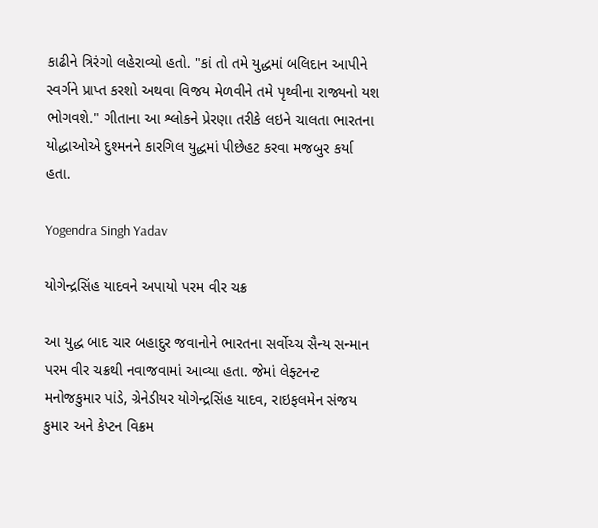કાઢીને ત્રિરંગો લહેરાવ્યો હતો. "કાં તો તમે યુદ્ધમાં બલિદાન આપીને સ્વર્ગને પ્રાપ્ત કરશો અથવા વિજય મેળવીને તમે પૃથ્વીના રાજ્યનો યશ ભોગવશે." ગીતાના આ શ્લોકને પ્રેરણા તરીકે લઇને ચાલતા ભારતના યોદ્ધાઓએ દુશ્મનને કારગિલ યુદ્ધમાં પીછેહટ કરવા મજબુર કર્યા હતા.

Yogendra Singh Yadav

યોગેન્દ્રસિંહ યાદવને અપાયો પરમ વીર ચક્ર

આ યુદ્ધ બાદ ચાર બહાદુર જવાનોને ભારતના સર્વોચ્ચ સૈન્ય સન્માન પરમ વીર ચક્રથી નવાજવામાં આવ્યા હતા. જેમાં લેફ્ટનન્ટ મનોજકુમાર પાંડે, ગ્રેનેડીયર યોગેન્દ્રસિંહ યાદવ, રાઇફલમેન સંજય કુમાર અને કેપ્ટન વિક્રમ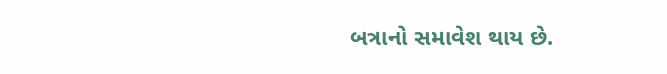બત્રાનો સમાવેશ થાય છે.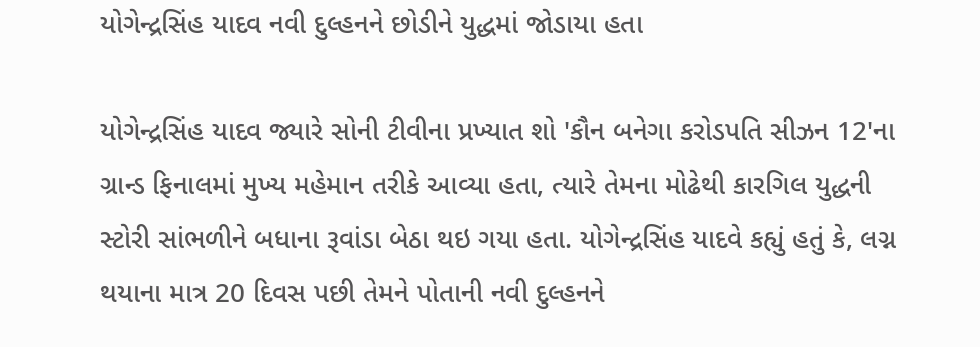યોગેન્દ્રસિંહ યાદવ નવી દુલ્હનને છોડીને યુદ્ધમાં જોડાયા હતા

યોગેન્દ્રસિંહ યાદવ જ્યારે સોની ટીવીના પ્રખ્યાત શો 'કૌન બનેગા કરોડપતિ સીઝન 12'ના ગ્રાન્ડ ફિનાલમાં મુખ્ય મહેમાન તરીકે આવ્યા હતા, ત્યારે તેમના મોઢેથી કારગિલ યુદ્ધની સ્ટોરી સાંભળીને બધાના રૂવાંડા બેઠા થઇ ગયા હતા. યોગેન્દ્રસિંહ યાદવે કહ્યું હતું કે, લગ્ન થયાના માત્ર 20 દિવસ પછી તેમને પોતાની નવી દુલ્હનને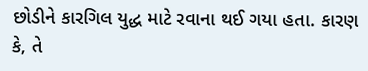છોડીને કારગિલ યુદ્ધ માટે રવાના થઈ ગયા હતા. કારણ કે, તે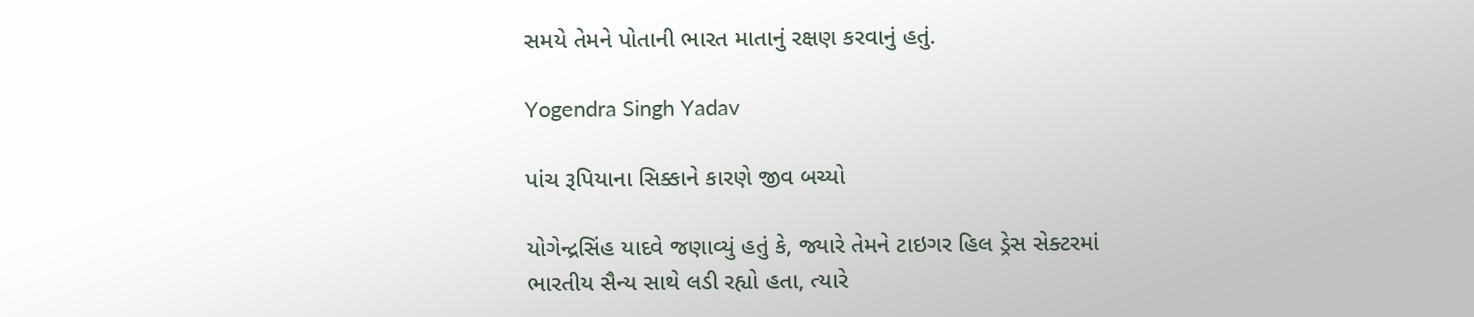સમયે તેમને પોતાની ભારત માતાનું રક્ષણ કરવાનું હતું.

Yogendra Singh Yadav

પાંચ રૂપિયાના સિક્કાને કારણે જીવ બચ્યો

યોગેન્દ્રસિંહ યાદવે જણાવ્યું હતું કે, જ્યારે તેમને ટાઇગર હિલ ડ્રેસ સેક્ટરમાં ભારતીય સૈન્ય સાથે લડી રહ્યો હતા, ત્યારે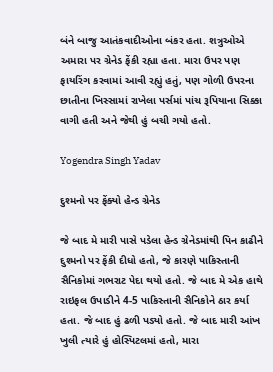બંને બાજુ આતંકવાદીઓના બંકર હતા. શત્રુઓએ અમારા પર ગ્રેનેડ ફેંકી રહ્યા હતા. મારા ઉપર પણ ફાયરિંગ કરવામાં આવી રહ્યું હતું, પણ ગોળી ઉપરના છાતીના ખિસ્સામાં રાખેલા પર્સમાં પાંચ રૂપિયાના સિક્કા વાગી હતી અને જેથી હું બચી ગયો હતો.

Yogendra Singh Yadav

દુશ્મનો પર ફેંક્યો હેન્ડ ગ્રેનેડ

જે બાદ મે મારી પાસે પડેલા હેન્ડ ગ્રેનેડમાંથી પિન કાઢીને દુશ્મનો પર ફેંકી દીધો હતો, જે કારણે પાકિસ્તાની સૈનિકોમાં ગભરાટ પેદા થયો હતો. જે બાદ મે એક હાથે રાઇફલ ઉપાડીને 4-5 પાકિસ્તાની સૈનિકોને ઠાર કર્યા હતા. જે બાદ હું ઢળી પડ્યો હતો. જે બાદ મારી આંખ ખુલી ત્યારે હું હોસ્પિટલમાં હતો, મારા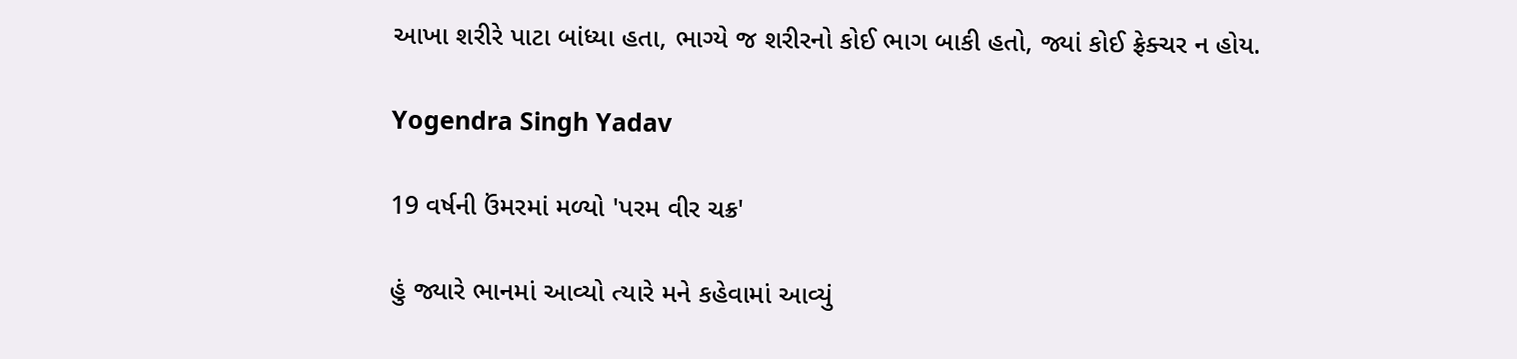આખા શરીરે પાટા બાંધ્યા હતા, ભાગ્યે જ શરીરનો કોઈ ભાગ બાકી હતો, જ્યાં કોઈ ફ્રેક્ચર ન હોય.

Yogendra Singh Yadav

19 વર્ષની ઉંમરમાં મળ્યો 'પરમ વીર ચક્ર'

હું જ્યારે ભાનમાં આવ્યો ત્યારે મને કહેવામાં આવ્યું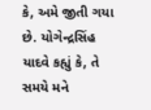કે, અમે જીતી ગયા છે. યોગેન્દ્રસિંહ યાદવે કહ્યું કે, તે સમયે મને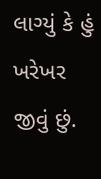લાગ્યું કે હું ખરેખર જીવું છું.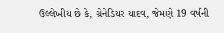ઉલ્લેખીય છે કે, ગ્રેનેડિયર યાદવ, જેમણે 19 વર્ષની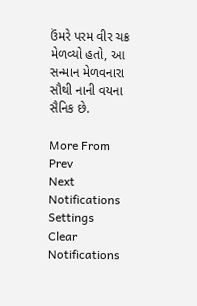ઉંમરે પરમ વીર ચક્ર મેળવ્યો હતો, આ સન્માન મેળવનારા સૌથી નાની વયના સૈનિક છે.

More From
Prev
Next
Notifications
Settings
Clear Notifications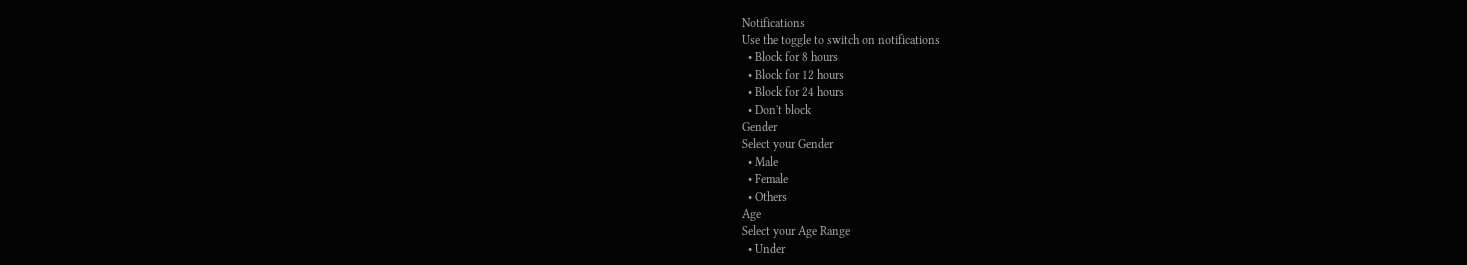Notifications
Use the toggle to switch on notifications
  • Block for 8 hours
  • Block for 12 hours
  • Block for 24 hours
  • Don't block
Gender
Select your Gender
  • Male
  • Female
  • Others
Age
Select your Age Range
  • Under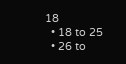18
  • 18 to 25
  • 26 to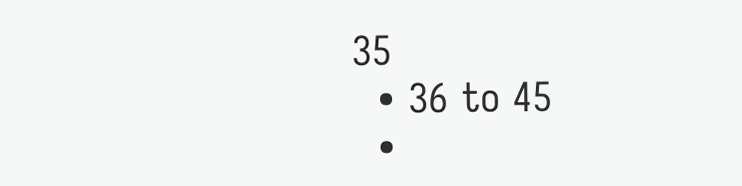35
  • 36 to 45
  •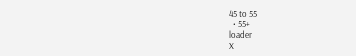45 to 55
  • 55+
loader
X